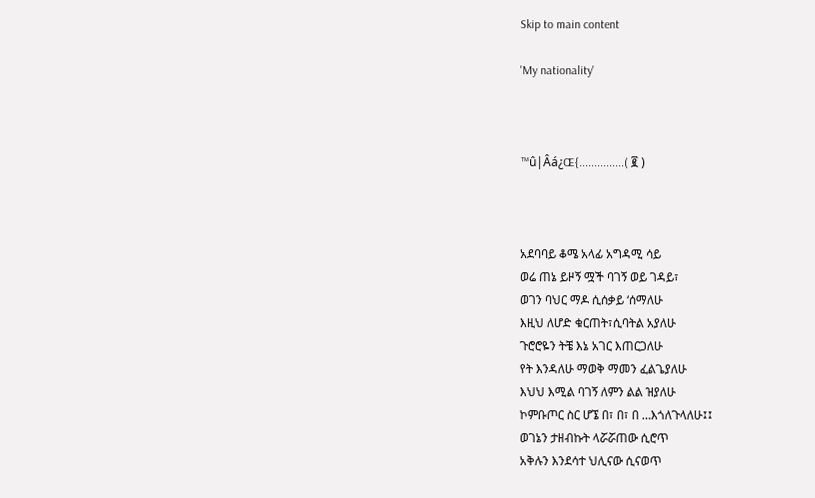Skip to main content

'My nationality'



™û|Âá¿Œ{...............( ፪ )



አደባባይ ቆሜ አላፊ አግዳሚ ሳይ
ወሬ ጠኔ ይዞኝ ሟች ባገኝ ወይ ገዳይ፣
ወገን ባህር ማዶ ሲሰቃይ ‘ሰማለሁ
እዚህ ለሆድ ቁርጠት፣ሲባትል አያለሁ
ጉሮሮዬን ትቼ እኔ አገር እጠርጋለሁ
የት እንዳለሁ ማወቅ ማመን ፈልጌያለሁ
እህህ እሚል ባገኝ ለምን ልል ዝያለሁ
ኮምቡጦር ስር ሆኜ በ፣ በ፣ በ …እጎለጉላለሁ፤፤
ወገኔን ታዘብኩት ላሯሯጠው ሲሮጥ
አቅሉን እንደሳተ ህሊናው ሲናወጥ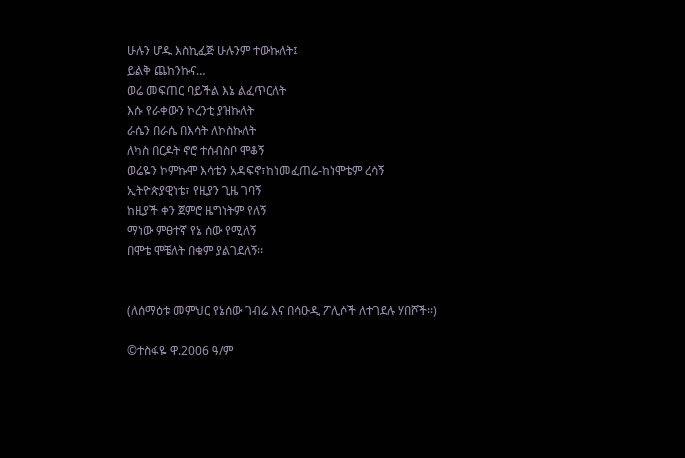ሁሉን ሆዱ እስኪፈጅ ሁሉንም ተውኩለት፤
ይልቅ ጨከንኩና…
ወሬ መፍጠር ባይችል እኔ ልፈጥርለት
እሱ የራቀውን ኮረንቲ ያዝኩለት
ራሴን በራሴ በእሳት ለኮስኩለት
ለካስ በርዶት ኖሮ ተሰብስቦ ሞቆኝ
ወሬዬን ኮምኩሞ እሳቴን አዳፍኖ፣ከነመፈጠሬ-ከነሞቴም ረሳኝ
ኢትዮጵያዊነቴ፣ የዚያን ጊዜ ገባኝ
ከዚያች ቀን ጀምሮ ዜግነትም የለኝ
ማነው ምፀተኛ የኔ ሰው የሚለኝ
በሞቴ ሞቼለት በቁም ያልገደለኝ፡፡


(ለሰማዕቱ መምህር የኔሰው ገብሬ እና በሳዑዲ ፖሊሶች ለተገደሉ ሃበሾች፡፡)

©ተስፋዬ ዋ.2006 ዓ/ም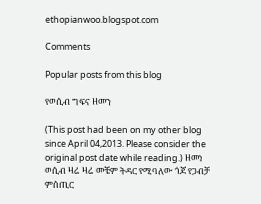ethopianwoo.blogspot.com

Comments

Popular posts from this blog

የወሲብ ግፍና ዘመን

(This post had been on my other blog since April 04,2013. Please consider the original post date while reading.) ዘመነ ወሲብ ዛሬ ዛሬ መቼም ትዳር የሚባለው ጎጆ የጋብቻ   ምሰጢር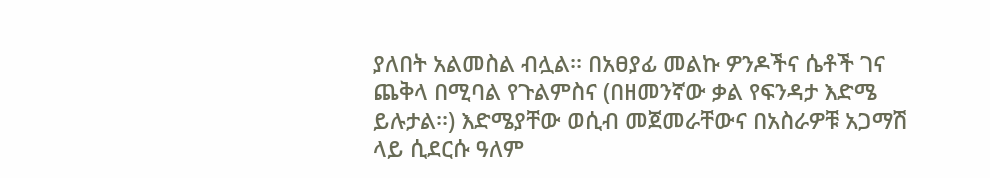ያለበት አልመስል ብሏል፡፡ በአፀያፊ መልኩ ዎንዶችና ሴቶች ገና ጨቅላ በሚባል የጉልምስና (በዘመንኛው ቃል የፍንዳታ እድሜ ይሉታል፡፡) እድሜያቸው ወሲብ መጀመራቸውና በአስራዎቹ አጋማሽ ላይ ሲደርሱ ዓለም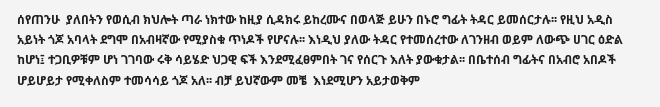ሰየጠንሁ  ያለበትን የወሲብ ክህሎት ጣራ ነክተው ከዚያ ሲዳክሩ ይከረሙና በወላጅ ይሁን በኑሮ ግፊት ትዳር ይመሰርታሉ፡፡ የዚህ አዲስ አይነት ጎጆ አባላት ደግሞ በአብዛኛው የሚያስቁ ጥነዶች የሆናሉ፡፡ እነዲህ ያለው ትዳር የተመሰረተው ለገንዘብ ወይም ለውጭ ሀገር ዕድል ከሆነ፤ ተጋቢዎቹም ሆነ ገገባው ሩቅ ሳይሄድ ህጋዊ ፍች እንደሚፈፀምበት ገና የሰርጉ እለት ያውቁታል፡፡ በቤተሰብ ግፊትና በአብሮ አበዶች ሆይሆይታ የሚቀለስም ተመሳሳይ ጎጆ አለ፡፡ ብቻ ይህኛውም መቼ  እነደሚሆን አይታወቅም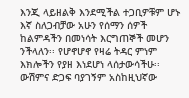እንጂ ላይዘልቅ እንደሚችል ተጋቢዎቹም ሆኑ እኛ ስለጋብቻው አሁን የሰማን ሰዎች ከልምዳችን በመነሳት እርግጠኞች መሆን ንችላለን፡፡ የሆኖሆኖ የዛሬ ትዳር ምነም እክሎችን የያዘ እነደሆነ ላሰታውሳችሁ፡፡ ውሽምና ድጋፍ ባያገኝም አስከዚህኛው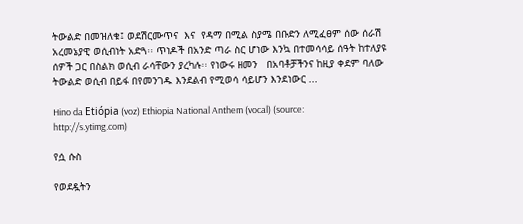ትውልድ በመዝለቁ፤ ወደሽርሙጥና  እና  የዳማ በሚል ስያሜ በቡድን ለሚፈፀም ሰው ሰራሽ አረመኔያዊ ወሲብነት አድጓ፡፡ ጥነዶች በአንድ ጣራ ስር ሆነው እንኳ በተመሳሳይ ሰዓት ከተለያዩ ሰዎች ጋር በስልክ ወሲብ ራሳቸውን ያረካሉ፡፡ የነውሩ ዘመን   በአባቶቻችንና ከዚያ ቀደም ባለው ትውልድ ወሲብ በይፋ በየመንገዱ እንደልብ የሚወሳ ሳይሆን እንደነውር ...

Hino da Etiópia (voz) Ethiopia National Anthem (vocal) (source: http://s.ytimg.com)

የሷ ሱስ

የወደዷትን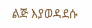ልጅ እያወዳደሱ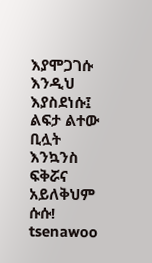እያሞጋገሱ እንዲህ እያስደነሱ፤ ልፍታ ልተው ቢሏት እንኳንስ ፍቅሯና አይለቅህም ሱሱ! tsenawoo